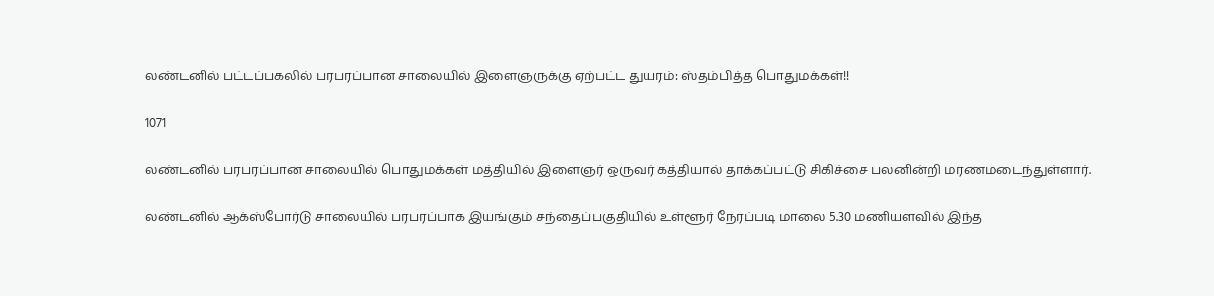லண்டனில் பட்டப்பகலில் பரபரப்பான சாலையில் இளைஞருக்கு ஏற்பட்ட துயரம்: ஸ்தம்பித்த பொதுமக்கள்!!

1071

லண்டனில் பரபரப்பான சாலையில் பொதுமக்கள் மத்தியில் இளைஞர் ஒருவர் கத்தியால் தாக்கப்பட்டு சிகிச்சை பலனின்றி மரணமடைந்துள்ளார்.

லண்டனில் ஆக்ஸ்போர்டு சாலையில் பரபரப்பாக இயங்கும் சந்தைப்பகுதியில் உள்ளூர் நேரப்படி மாலை 5.30 மணியளவில் இந்த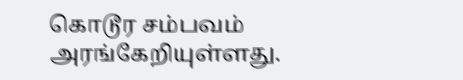கொடூர சம்பவம் அரங்கேறியுள்ளது.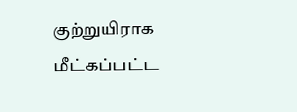குற்றுயிராக மீட்கப்பட்ட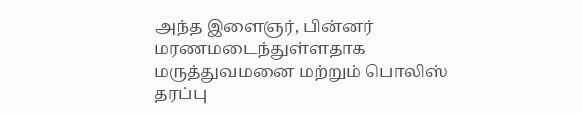அந்த இளைஞர், பின்னர் மரணமடைந்துள்ளதாக மருத்துவமனை மற்றும் பொலிஸ் தரப்பு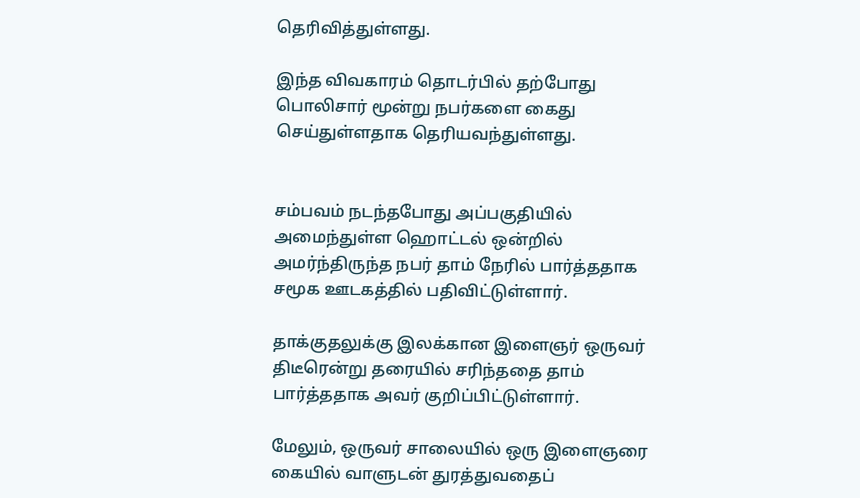தெரிவித்துள்ளது.

இந்த விவகாரம் தொடர்பில் தற்போது பொலிசார் மூன்று நபர்களை கைது செய்துள்ளதாக தெரியவந்துள்ளது.


சம்பவம் நடந்தபோது அப்பகுதியில் அமைந்துள்ள ஹொட்டல் ஒன்றில் அமர்ந்திருந்த நபர் தாம் நேரில் பார்த்ததாக சமூக ஊடகத்தில் பதிவிட்டுள்ளார்.

தாக்குதலுக்கு இலக்கான இளைஞர் ஒருவர் திடீரென்று தரையில் சரிந்ததை தாம் பார்த்ததாக அவர் குறிப்பிட்டுள்ளார்.

மேலும், ஒருவர் சாலையில் ஒரு இளைஞரை கையில் வாளுடன் துரத்துவதைப்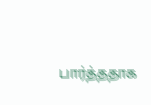பார்த்ததாக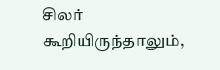சிலர் கூறியிருந்தாலும்,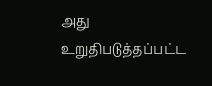அது உறுதிபடுத்தப்பட்ட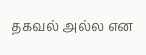தகவல் அல்ல என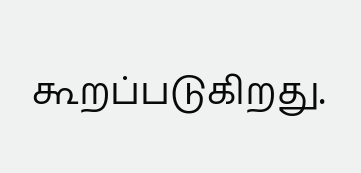கூறப்படுகிறது.